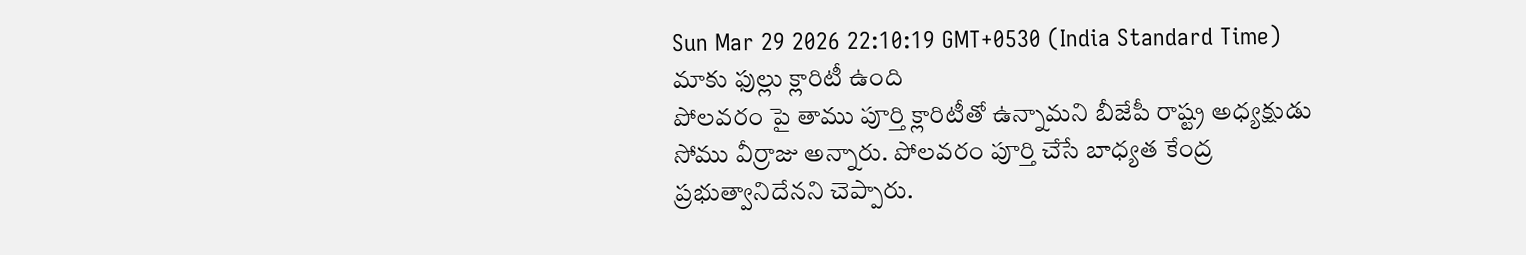Sun Mar 29 2026 22:10:19 GMT+0530 (India Standard Time)
మాకు ఫుల్లు క్లారిటీ ఉంది
పోలవరం పై తాము పూర్తి క్లారిటీతో ఉన్నామని బీజేపీ రాష్ట్ర అధ్యక్షుడు సోము వీర్రాజు అన్నారు. పోలవరం పూర్తి చేసే బాధ్యత కేంద్ర ప్రభుత్వానిదేనని చెప్పారు.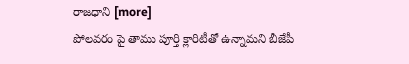రాజధాని [more]
పోలవరం పై తాము పూర్తి క్లారిటీతో ఉన్నామని బీజేపీ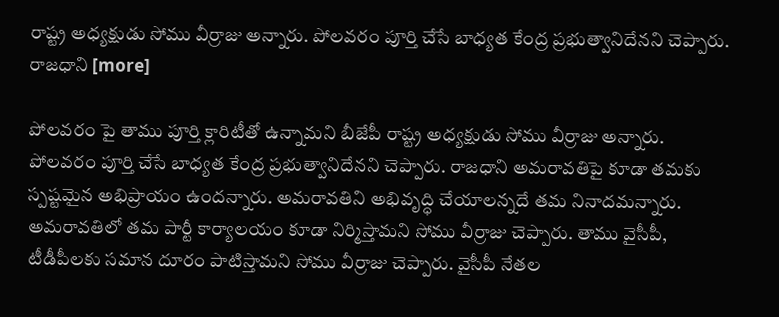రాష్ట్ర అధ్యక్షుడు సోము వీర్రాజు అన్నారు. పోలవరం పూర్తి చేసే బాధ్యత కేంద్ర ప్రభుత్వానిదేనని చెప్పారు. రాజధాని [more]

పోలవరం పై తాము పూర్తి క్లారిటీతో ఉన్నామని బీజేపీ రాష్ట్ర అధ్యక్షుడు సోము వీర్రాజు అన్నారు. పోలవరం పూర్తి చేసే బాధ్యత కేంద్ర ప్రభుత్వానిదేనని చెప్పారు. రాజధాని అమరావతిపై కూడా తమకు స్పష్టమైన అభిప్రాయం ఉందన్నారు. అమరావతిని అభివృద్ధి చేయాలన్నదే తమ నినాదమన్నారు. అమరావతిలో తమ పార్టీ కార్యాలయం కూడా నిర్మిస్తామని సోము వీర్రాజు చెప్పారు. తాము వైసీపీ, టీడీపీలకు సమాన దూరం పాటిస్తామని సోము వీర్రాజు చెప్పారు. వైసీపీ నేతల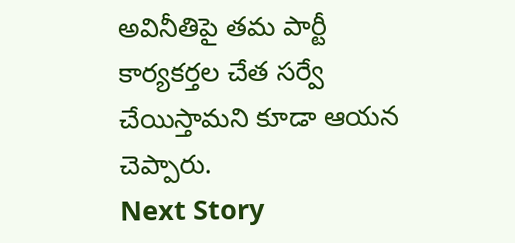అవినీతిపై తమ పార్టీ కార్యకర్తల చేత సర్వే చేయిస్తామని కూడా ఆయన చెప్పారు.
Next Story